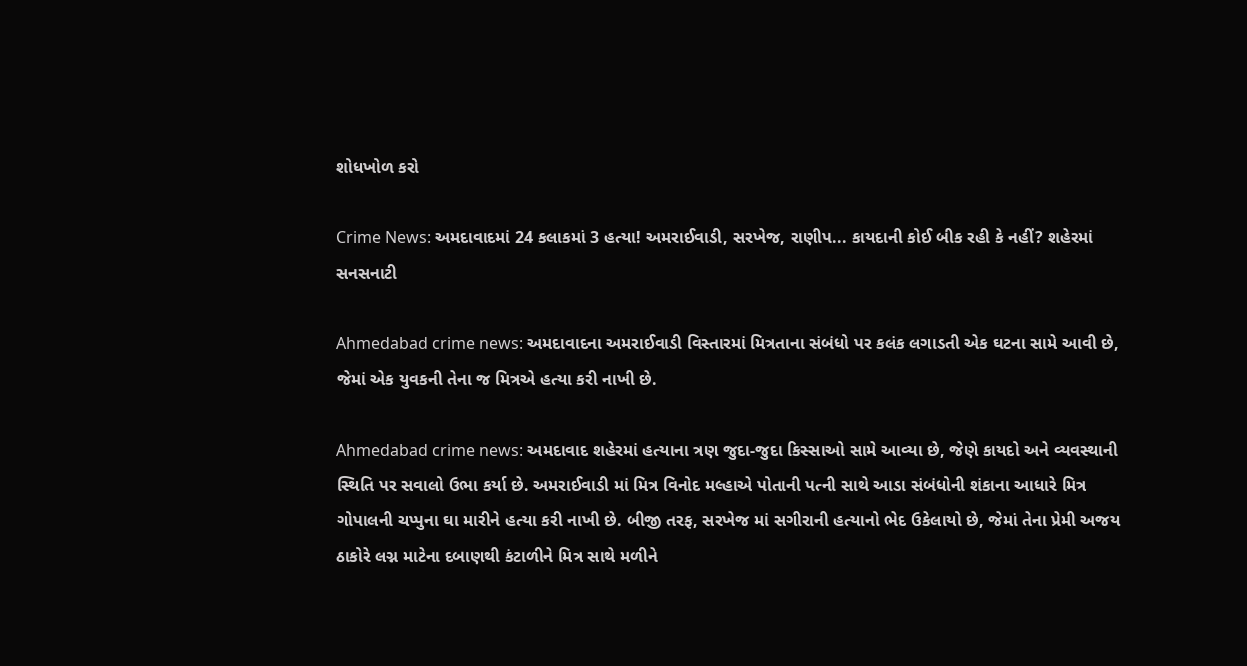શોધખોળ કરો

Crime News: અમદાવાદમાં 24 કલાકમાં 3 હત્યા! અમરાઈવાડી, સરખેજ, રાણીપ... કાયદાની કોઈ બીક રહી કે નહીં? શહેરમાં સનસનાટી

Ahmedabad crime news: અમદાવાદના અમરાઈવાડી વિસ્તારમાં મિત્રતાના સંબંધો પર કલંક લગાડતી એક ઘટના સામે આવી છે, જેમાં એક યુવકની તેના જ મિત્રએ હત્યા કરી નાખી છે.

Ahmedabad crime news: અમદાવાદ શહેરમાં હત્યાના ત્રણ જુદા-જુદા કિસ્સાઓ સામે આવ્યા છે, જેણે કાયદો અને વ્યવસ્થાની સ્થિતિ પર સવાલો ઉભા કર્યા છે. અમરાઈવાડી માં મિત્ર વિનોદ મલ્હાએ પોતાની પત્ની સાથે આડા સંબંધોની શંકાના આધારે મિત્ર ગોપાલની ચપ્પુના ઘા મારીને હત્યા કરી નાખી છે. બીજી તરફ, સરખેજ માં સગીરાની હત્યાનો ભેદ ઉકેલાયો છે, જેમાં તેના પ્રેમી અજય ઠાકોરે લગ્ન માટેના દબાણથી કંટાળીને મિત્ર સાથે મળીને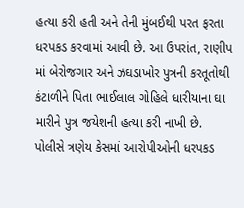હત્યા કરી હતી અને તેની મુંબઈથી પરત ફરતા ધરપકડ કરવામાં આવી છે. આ ઉપરાંત, રાણીપ માં બેરોજગાર અને ઝઘડાખોર પુત્રની કરતૂતોથી કંટાળીને પિતા ભાઈલાલ ગોહિલે ધારીયાના ઘા મારીને પુત્ર જયેશની હત્યા કરી નાખી છે. પોલીસે ત્રણેય કેસમાં આરોપીઓની ધરપકડ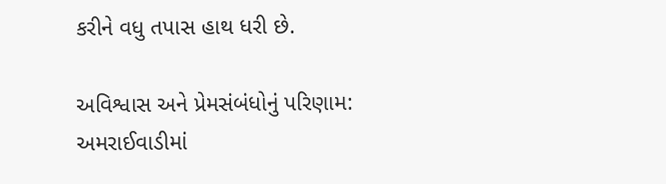કરીને વધુ તપાસ હાથ ધરી છે.

અવિશ્વાસ અને પ્રેમસંબંધોનું પરિણામ: અમરાઈવાડીમાં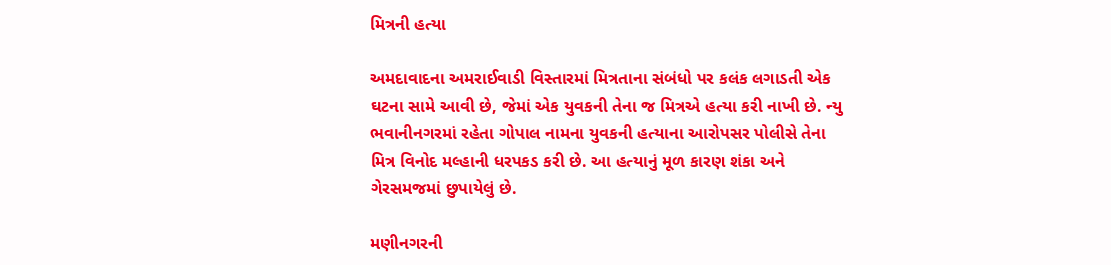મિત્રની હત્યા

અમદાવાદના અમરાઈવાડી વિસ્તારમાં મિત્રતાના સંબંધો પર કલંક લગાડતી એક ઘટના સામે આવી છે, જેમાં એક યુવકની તેના જ મિત્રએ હત્યા કરી નાખી છે. ન્યુ ભવાનીનગરમાં રહેતા ગોપાલ નામના યુવકની હત્યાના આરોપસર પોલીસે તેના મિત્ર વિનોદ મલ્હાની ધરપકડ કરી છે. આ હત્યાનું મૂળ કારણ શંકા અને ગેરસમજમાં છુપાયેલું છે.

મણીનગરની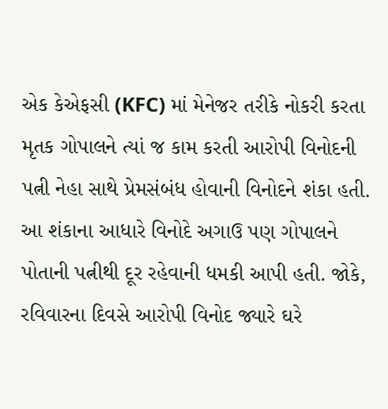એક કેએફસી (KFC) માં મેનેજર તરીકે નોકરી કરતા મૃતક ગોપાલને ત્યાં જ કામ કરતી આરોપી વિનોદની પત્ની નેહા સાથે પ્રેમસંબંધ હોવાની વિનોદને શંકા હતી. આ શંકાના આધારે વિનોદે અગાઉ પણ ગોપાલને પોતાની પત્નીથી દૂર રહેવાની ધમકી આપી હતી. જોકે, રવિવારના દિવસે આરોપી વિનોદ જ્યારે ઘરે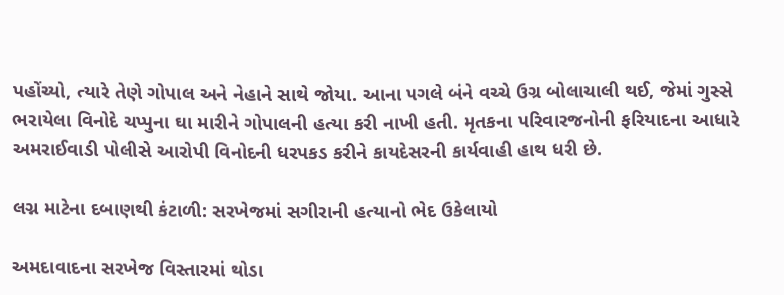પહોંચ્યો, ત્યારે તેણે ગોપાલ અને નેહાને સાથે જોયા. આના પગલે બંને વચ્ચે ઉગ્ર બોલાચાલી થઈ, જેમાં ગુસ્સે ભરાયેલા વિનોદે ચપ્પુના ઘા મારીને ગોપાલની હત્યા કરી નાખી હતી. મૃતકના પરિવારજનોની ફરિયાદના આધારે અમરાઈવાડી પોલીસે આરોપી વિનોદની ધરપકડ કરીને કાયદેસરની કાર્યવાહી હાથ ધરી છે.

લગ્ન માટેના દબાણથી કંટાળી: સરખેજમાં સગીરાની હત્યાનો ભેદ ઉકેલાયો

અમદાવાદના સરખેજ વિસ્તારમાં થોડા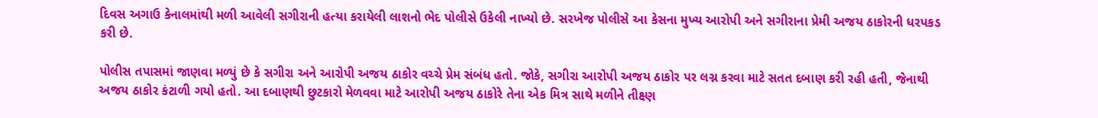દિવસ અગાઉ કેનાલમાંથી મળી આવેલી સગીરાની હત્યા કરાયેલી લાશનો ભેદ પોલીસે ઉકેલી નાખ્યો છે. સરખેજ પોલીસે આ કેસના મુખ્ય આરોપી અને સગીરાના પ્રેમી અજય ઠાકોરની ધરપકડ કરી છે.

પોલીસ તપાસમાં જાણવા મળ્યું છે કે સગીરા અને આરોપી અજય ઠાકોર વચ્ચે પ્રેમ સંબંધ હતો. જોકે, સગીરા આરોપી અજય ઠાકોર પર લગ્ન કરવા માટે સતત દબાણ કરી રહી હતી, જેનાથી અજય ઠાકોર કંટાળી ગયો હતો. આ દબાણથી છુટકારો મેળવવા માટે આરોપી અજય ઠાકોરે તેના એક મિત્ર સાથે મળીને તીક્ષ્ણ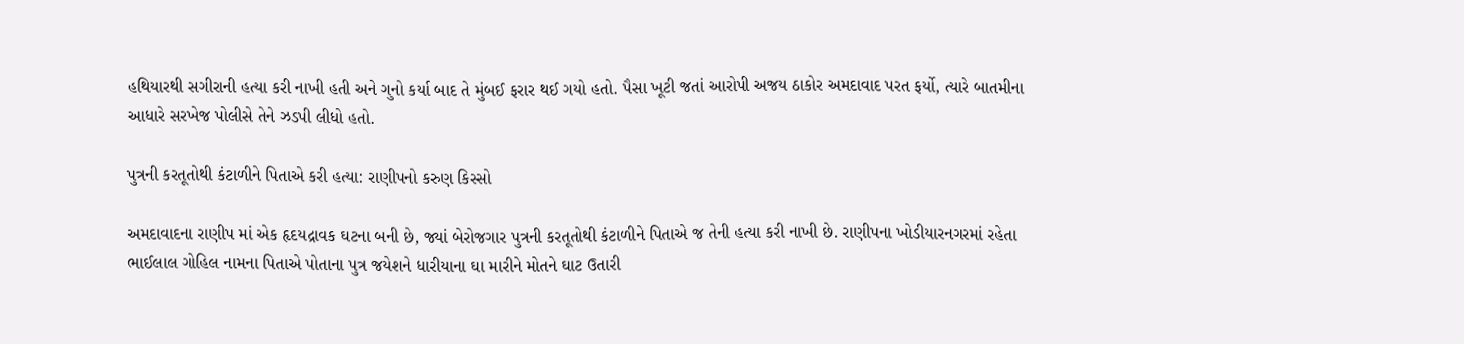હથિયારથી સગીરાની હત્યા કરી નાખી હતી અને ગુનો કર્યા બાદ તે મુંબઈ ફરાર થઈ ગયો હતો. પૈસા ખૂટી જતાં આરોપી અજય ઠાકોર અમદાવાદ પરત ફર્યો, ત્યારે બાતમીના આધારે સરખેજ પોલીસે તેને ઝડપી લીધો હતો.

પુત્રની કરતૂતોથી કંટાળીને પિતાએ કરી હત્યા: રાણીપનો કરુણ કિસ્સો

અમદાવાદના રાણીપ માં એક હૃદયદ્રાવક ઘટના બની છે, જ્યાં બેરોજગાર પુત્રની કરતૂતોથી કંટાળીને પિતાએ જ તેની હત્યા કરી નાખી છે. રાણીપના ખોડીયારનગરમાં રહેતા ભાઈલાલ ગોહિલ નામના પિતાએ પોતાના પુત્ર જયેશને ધારીયાના ઘા મારીને મોતને ઘાટ ઉતારી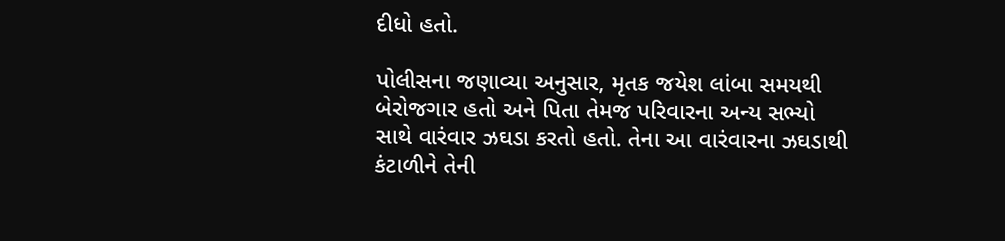દીધો હતો.

પોલીસના જણાવ્યા અનુસાર, મૃતક જયેશ લાંબા સમયથી બેરોજગાર હતો અને પિતા તેમજ પરિવારના અન્ય સભ્યો સાથે વારંવાર ઝઘડા કરતો હતો. તેના આ વારંવારના ઝઘડાથી કંટાળીને તેની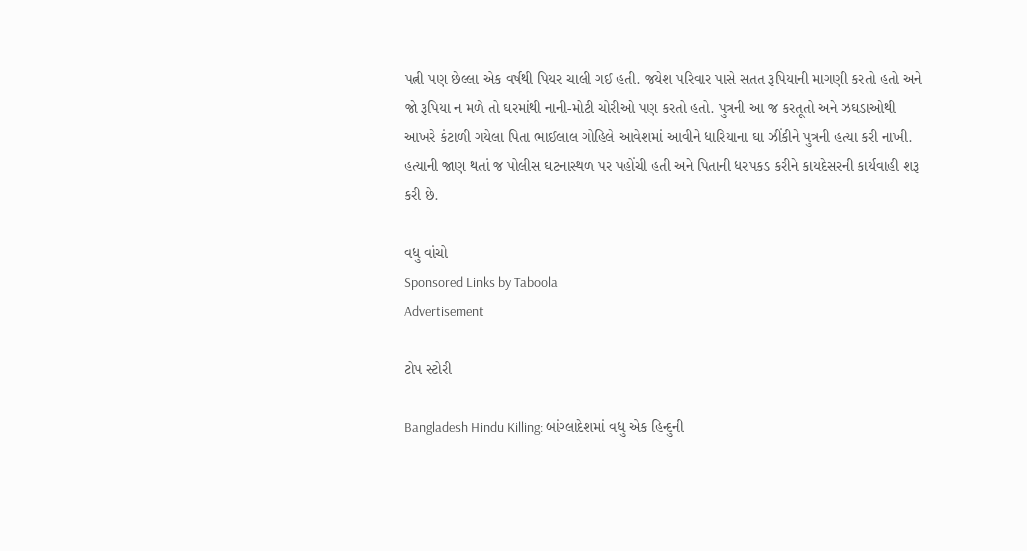પત્ની પણ છેલ્લા એક વર્ષથી પિયર ચાલી ગઈ હતી. જયેશ પરિવાર પાસે સતત રૂપિયાની માગણી કરતો હતો અને જો રૂપિયા ન મળે તો ઘરમાંથી નાની-મોટી ચોરીઓ પણ કરતો હતો. પુત્રની આ જ કરતૂતો અને ઝઘડાઓથી આખરે કંટાળી ગયેલા પિતા ભાઈલાલ ગોહિલે આવેશમાં આવીને ધારિયાના ઘા ઝીંકીને પુત્રની હત્યા કરી નાખી. હત્યાની જાણ થતાં જ પોલીસ ઘટનાસ્થળ પર પહોંચી હતી અને પિતાની ધરપકડ કરીને કાયદેસરની કાર્યવાહી શરૂ કરી છે.

વધુ વાંચો
Sponsored Links by Taboola
Advertisement

ટોપ સ્ટોરી

Bangladesh Hindu Killing: બાંગ્લાદેશમાં વધુ એક હિન્દુની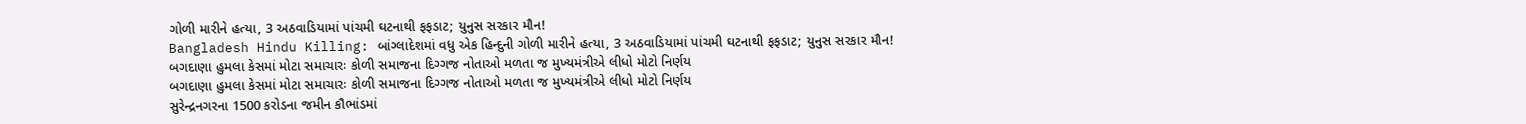ગોળી મારીને હત્યા, 3 અઠવાડિયામાં પાંચમી ઘટનાથી ફફડાટ; યુનુસ સરકાર મૌન!
Bangladesh Hindu Killing: બાંગ્લાદેશમાં વધુ એક હિન્દુની ગોળી મારીને હત્યા, 3 અઠવાડિયામાં પાંચમી ઘટનાથી ફફડાટ; યુનુસ સરકાર મૌન!
બગદાણા હુમલા કેસમાં મોટા સમાચારઃ કોળી સમાજના દિગ્ગજ નોતાઓ મળતા જ મુખ્યમંત્રીએ લીધો મોટો નિર્ણય
બગદાણા હુમલા કેસમાં મોટા સમાચારઃ કોળી સમાજના દિગ્ગજ નોતાઓ મળતા જ મુખ્યમંત્રીએ લીધો મોટો નિર્ણય
સુરેન્દ્રનગરના 1500 કરોડના જમીન કૌભાંડમાં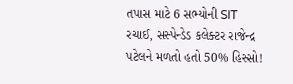તપાસ માટે 6 સભ્યોની SIT રચાઈ, સસ્પેન્ડેડ કલેક્ટર રાજેન્દ્ર પટેલને મળતો હતો 50% હિસ્સો!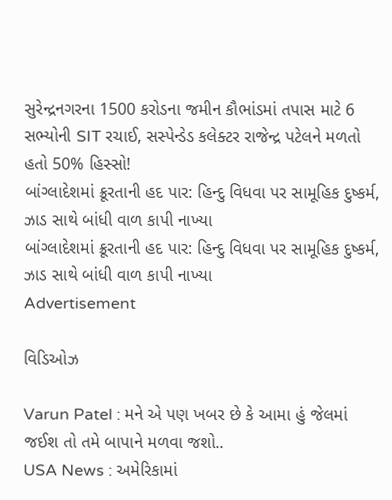સુરેન્દ્રનગરના 1500 કરોડના જમીન કૌભાંડમાં તપાસ માટે 6 સભ્યોની SIT રચાઈ, સસ્પેન્ડેડ કલેક્ટર રાજેન્દ્ર પટેલને મળતો હતો 50% હિસ્સો!
બાંગ્લાદેશમાં ક્રૂરતાની હદ પાર: હિન્દુ વિધવા પર સામૂહિક દુષ્કર્મ, ઝાડ સાથે બાંધી વાળ કાપી નાખ્યા
બાંગ્લાદેશમાં ક્રૂરતાની હદ પાર: હિન્દુ વિધવા પર સામૂહિક દુષ્કર્મ, ઝાડ સાથે બાંધી વાળ કાપી નાખ્યા
Advertisement

વિડિઓઝ

Varun Patel : મને એ પણ ખબર છે કે આમા હું જેલમાં જઈશ તો તમે બાપાને મળવા જશો..
USA News : અમેરિકામાં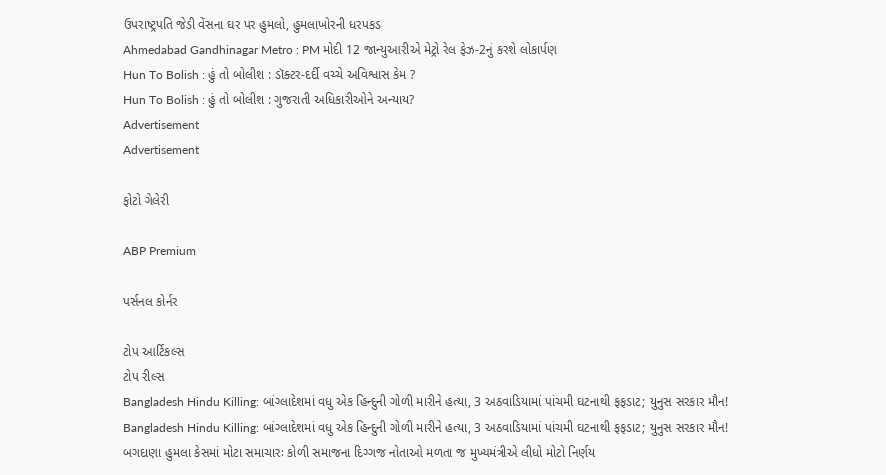ઉપરાષ્ટ્રપતિ જેડી વેંસના ઘર પર હુમલો, હુમલાખોરની ધરપકડ
Ahmedabad Gandhinagar Metro : PM મોદી 12 જાન્યુઆરીએ મેટ્રો રેલ ફેઝ-2નું કરશે લોકાર્પણ
Hun To Bolish : હું તો બોલીશ : ડૉક્ટર-દર્દી વચ્ચે અવિશ્વાસ કેમ ?
Hun To Bolish : હું તો બોલીશ : ગુજરાતી અધિકારીઓને અન્યાય?
Advertisement
Advertisement

ફોટો ગેલેરી

ABP Premium

પર્સનલ કોર્નર

ટોપ આર્ટિકલ્સ
ટોપ રીલ્સ
Bangladesh Hindu Killing: બાંગ્લાદેશમાં વધુ એક હિન્દુની ગોળી મારીને હત્યા, 3 અઠવાડિયામાં પાંચમી ઘટનાથી ફફડાટ; યુનુસ સરકાર મૌન!
Bangladesh Hindu Killing: બાંગ્લાદેશમાં વધુ એક હિન્દુની ગોળી મારીને હત્યા, 3 અઠવાડિયામાં પાંચમી ઘટનાથી ફફડાટ; યુનુસ સરકાર મૌન!
બગદાણા હુમલા કેસમાં મોટા સમાચારઃ કોળી સમાજના દિગ્ગજ નોતાઓ મળતા જ મુખ્યમંત્રીએ લીધો મોટો નિર્ણય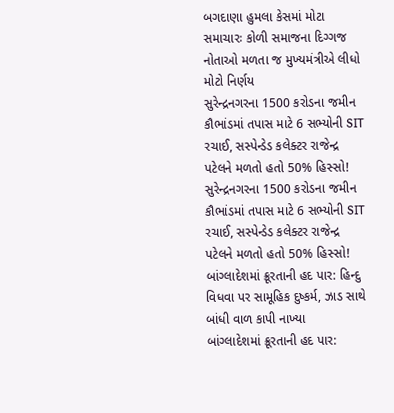બગદાણા હુમલા કેસમાં મોટા સમાચારઃ કોળી સમાજના દિગ્ગજ નોતાઓ મળતા જ મુખ્યમંત્રીએ લીધો મોટો નિર્ણય
સુરેન્દ્રનગરના 1500 કરોડના જમીન કૌભાંડમાં તપાસ માટે 6 સભ્યોની SIT રચાઈ, સસ્પેન્ડેડ કલેક્ટર રાજેન્દ્ર પટેલને મળતો હતો 50% હિસ્સો!
સુરેન્દ્રનગરના 1500 કરોડના જમીન કૌભાંડમાં તપાસ માટે 6 સભ્યોની SIT રચાઈ, સસ્પેન્ડેડ કલેક્ટર રાજેન્દ્ર પટેલને મળતો હતો 50% હિસ્સો!
બાંગ્લાદેશમાં ક્રૂરતાની હદ પાર: હિન્દુ વિધવા પર સામૂહિક દુષ્કર્મ, ઝાડ સાથે બાંધી વાળ કાપી નાખ્યા
બાંગ્લાદેશમાં ક્રૂરતાની હદ પાર: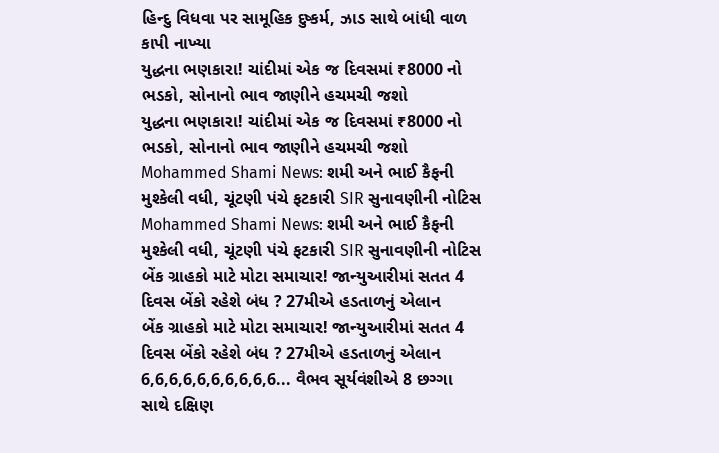હિન્દુ વિધવા પર સામૂહિક દુષ્કર્મ, ઝાડ સાથે બાંધી વાળ કાપી નાખ્યા
યુદ્ધના ભણકારા! ચાંદીમાં એક જ દિવસમાં ₹8000 નો ભડકો, સોનાનો ભાવ જાણીને હચમચી જશો
યુદ્ધના ભણકારા! ચાંદીમાં એક જ દિવસમાં ₹8000 નો ભડકો, સોનાનો ભાવ જાણીને હચમચી જશો
Mohammed Shami News: શમી અને ભાઈ કૈફની મુશ્કેલી વધી, ચૂંટણી પંચે ફટકારી SIR સુનાવણીની નોટિસ
Mohammed Shami News: શમી અને ભાઈ કૈફની મુશ્કેલી વધી, ચૂંટણી પંચે ફટકારી SIR સુનાવણીની નોટિસ
બેંક ગ્રાહકો માટે મોટા સમાચાર! જાન્યુઆરીમાં સતત 4 દિવસ બેંકો રહેશે બંધ ? 27મીએ હડતાળનું એલાન
બેંક ગ્રાહકો માટે મોટા સમાચાર! જાન્યુઆરીમાં સતત 4 દિવસ બેંકો રહેશે બંધ ? 27મીએ હડતાળનું એલાન
6,6,6,6,6,6,6,6,6,6... વૈભવ સૂર્યવંશીએ 8 છગ્ગા સાથે દક્ષિણ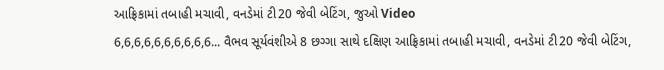આફ્રિકામાં તબાહી મચાવી, વનડેમાં ટી20 જેવી બેટિંગ, જુઓ Video
6,6,6,6,6,6,6,6,6,6... વૈભવ સૂર્યવંશીએ 8 છગ્ગા સાથે દક્ષિણ આફ્રિકામાં તબાહી મચાવી, વનડેમાં ટી20 જેવી બેટિંગ,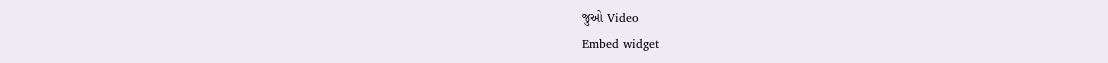જુઓ Video
Embed widget